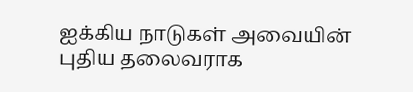ஐக்கிய நாடுகள் அவையின் புதிய தலைவராக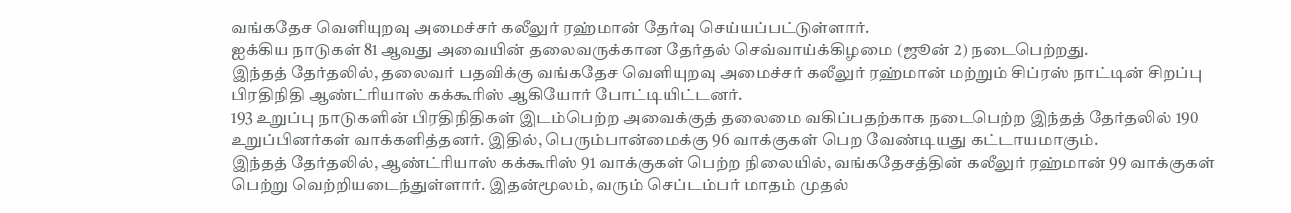வங்கதேச வெளியுறவு அமைச்சர் கலீலுர் ரஹ்மான் தேர்வு செய்யப்பட்டுள்ளார்.
ஐக்கிய நாடுகள் 81 ஆவது அவையின் தலைவருக்கான தேர்தல் செவ்வாய்க்கிழமை (ஜூன் 2) நடைபெற்றது.
இந்தத் தேர்தலில், தலைவர் பதவிக்கு வங்கதேச வெளியுறவு அமைச்சர் கலீலுர் ரஹ்மான் மற்றும் சிப்ரஸ் நாட்டின் சிறப்பு பிரதிநிதி ஆண்ட்ரியாஸ் கக்கூரிஸ் ஆகியோர் போட்டியிட்டனர்.
193 உறுப்பு நாடுகளின் பிரதிநிதிகள் இடம்பெற்ற அவைக்குத் தலைமை வகிப்பதற்காக நடைபெற்ற இந்தத் தேர்தலில் 190 உறுப்பினர்கள் வாக்களித்தனர். இதில், பெரும்பான்மைக்கு 96 வாக்குகள் பெற வேண்டியது கட்டாயமாகும்.
இந்தத் தேர்தலில், ஆண்ட்ரியாஸ் கக்கூரிஸ் 91 வாக்குகள் பெற்ற நிலையில், வங்கதேசத்தின் கலீலுர் ரஹ்மான் 99 வாக்குகள் பெற்று வெற்றியடைந்துள்ளார். இதன்மூலம், வரும் செப்டம்பர் மாதம் முதல்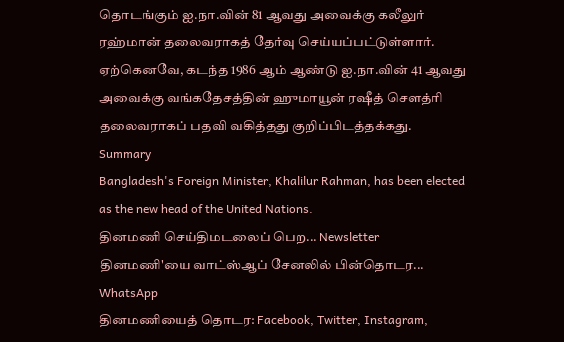தொடங்கும் ஐ.நா.வின் 81 ஆவது அவைக்கு கலீலுர் ரஹ்மான் தலைவராகத் தேர்வு செய்யப்பட்டுள்ளார்.
ஏற்கெனவே, கடந்த 1986 ஆம் ஆண்டு ஐ.நா.வின் 41 ஆவது அவைக்கு வங்கதேசத்தின் ஹுமாயூன் ரஷீத் சௌத்ரி தலைவராகப் பதவி வகித்தது குறிப்பிடத்தக்கது.
Summary
Bangladesh's Foreign Minister, Khalilur Rahman, has been elected as the new head of the United Nations.
தினமணி செய்திமடலைப் பெற... Newsletter
தினமணி'யை வாட்ஸ்ஆப் சேனலில் பின்தொடர... WhatsApp
தினமணியைத் தொடர: Facebook, Twitter, Instagram,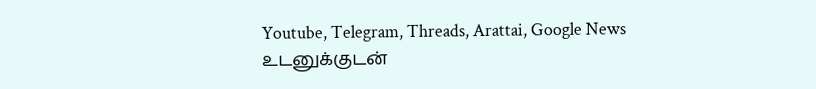Youtube, Telegram, Threads, Arattai, Google News
உடனுக்குடன்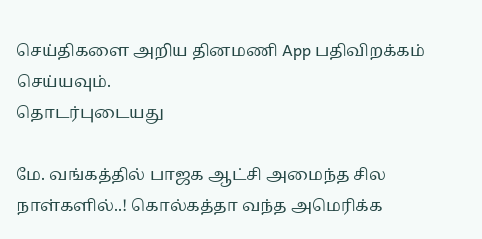செய்திகளை அறிய தினமணி App பதிவிறக்கம் செய்யவும்.
தொடர்புடையது

மே. வங்கத்தில் பாஜக ஆட்சி அமைந்த சில நாள்களில்..! கொல்கத்தா வந்த அமெரிக்க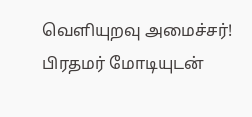வெளியுறவு அமைச்சர்!
பிரதமர் மோடியுடன்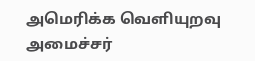அமெரிக்க வெளியுறவு அமைச்சர்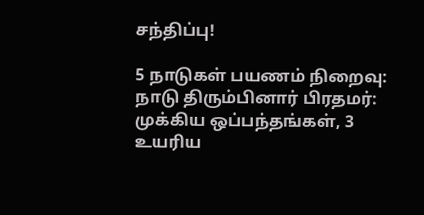சந்திப்பு!

5 நாடுகள் பயணம் நிறைவு: நாடு திரும்பினார் பிரதமர்: முக்கிய ஒப்பந்தங்கள், 3 உயரிய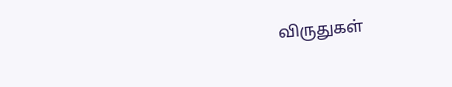விருதுகள்